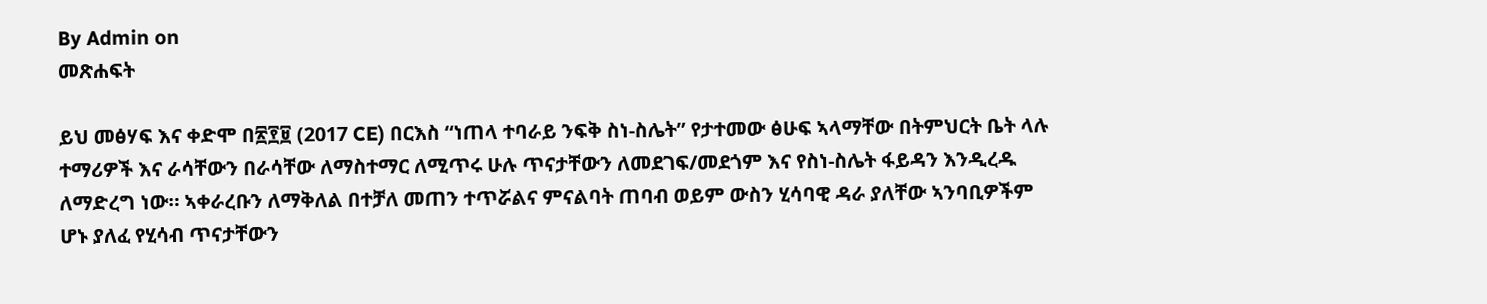By Admin on
መጽሐፍት

ይህ መፅሃፍ እና ቀድሞ በ፳፻፱ (2017 CE) በርእስ “ነጠላ ተባራይ ንፍቅ ስነ-ስሌት” የታተመው ፅሁፍ ኣላማቸው በትምህርት ቤት ላሉ ተማሪዎች እና ራሳቸውን በራሳቸው ለማስተማር ለሚጥሩ ሁሉ ጥናታቸውን ለመደገፍ/መደጎም እና የስነ-ስሌት ፋይዳን እንዲረዱ ለማድረግ ነው። ኣቀራረቡን ለማቅለል በተቻለ መጠን ተጥሯልና ምናልባት ጠባብ ወይም ውስን ሂሳባዊ ዳራ ያለቸው ኣንባቢዎችም ሆኑ ያለፈ የሂሳብ ጥናታቸውን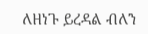ለዘነጉ ይረዳል ብለን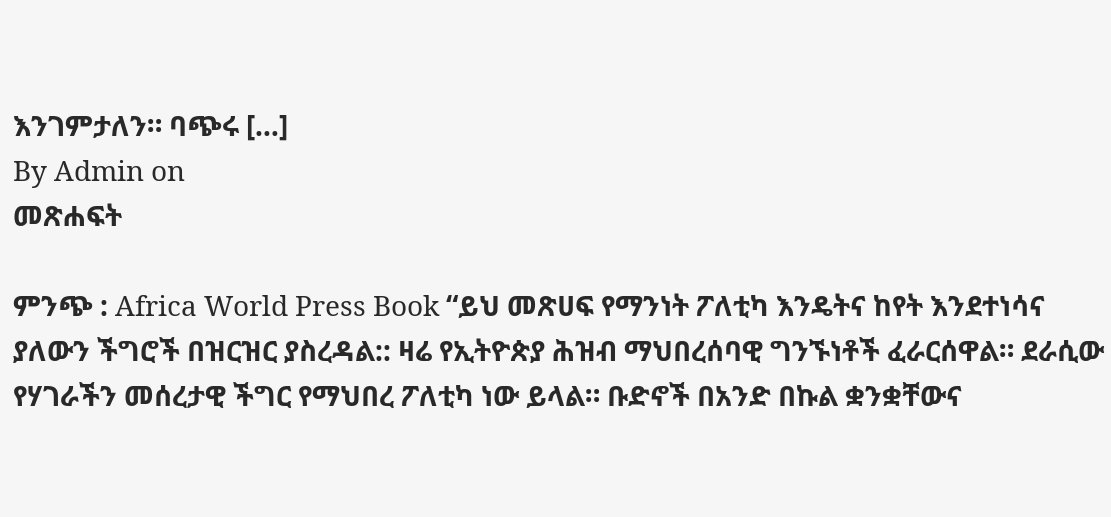እንገምታለን። ባጭሩ […]
By Admin on
መጽሐፍት

ምንጭ : Africa World Press Book “ይህ መጽሀፍ የማንነት ፖለቲካ እንዴትና ከየት እንደተነሳና ያለውን ችግሮች በዝርዝር ያስረዳል:: ዛሬ የኢትዮጵያ ሕዝብ ማህበረሰባዊ ግንኙነቶች ፈራርሰዋል። ደራሲው የሃገራችን መሰረታዊ ችግር የማህበረ ፖለቲካ ነው ይላል። ቡድኖች በአንድ በኩል ቋንቋቸውና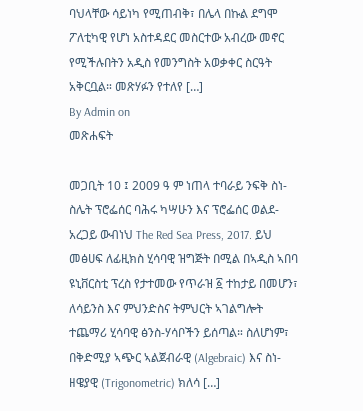ባህላቸው ሳይነካ የሚጠብቅ፣ በሌላ በኩል ደግሞ ፖለቲካዊ የሆነ አስተዳደር መስርተው አብረው መኖር የሚችሉበትን አዲስ የመንግስት አወቃቀር ስርዓት አቅርቧል። መጽሃፉን የተለየ […]
By Admin on
መጽሐፍት

መጋቢት 10 ፤ 2009 ዓ ም ነጠላ ተባራይ ንፍቅ ስነ-ስሌት ፕሮፌሰር ባሕሩ ካሣሁን እና ፕሮፌሰር ወልደ-አረጋይ ውብነህ The Red Sea Press, 2017. ይህ መፅሀፍ ለፊዚክስ ሂሳባዊ ዝግጅት በሚል በኣዲስ ኣበባ ዩኒቨርስቲ ፕረስ የታተመው የጥራዝ ፩ ተከታይ በመሆን፣ ለሳይንስ እና ምህንድስና ትምህርት ኣገልግሎት ተጨማሪ ሂሳባዊ ፅንስ-ሃሳቦችን ይሰጣል። ስለሆነም፣ በቅድሚያ ኣጭር ኣልጀብራዊ (Algebraic) እና ስነ-ዘዌያዊ (Trigonometric) ክለሳ […]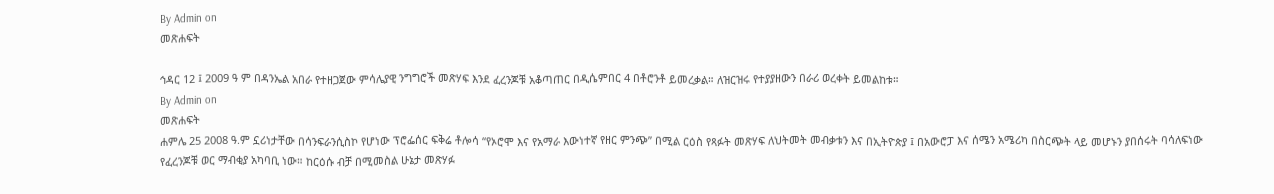By Admin on
መጽሐፍት

ኅዳር 12 ፤ 2009 ዓ ም በዳንኤል አበራ የተዘጋጀው ምሳሌያዊ ንግግሮች መጽሃፍ እንደ ፈረንጆቹ አቆጣጠር በዲሴምበር 4 በቶሮንቶ ይመረቃል። ለዝርዝሩ የተያያዘውን በራሪ ወረቀት ይመልከቱ።
By Admin on
መጽሐፍት
ሐምሌ 25 2008 ዓ.ም ኗሪነታቸው በሳንፍራንሲስኮ የሆነው ፕሮፌሰር ፍቅሬ ቶሎሳ “የኦሮሞ እና የአማራ እውነተኛ የዘር ምንጭ” በሚል ርዕስ የጻፉት መጽሃፍ ለህትመት መብቃቱን እና በኢትዮጵያ ፤ በአውሮፓ እና ሰሜን አሜሪካ በስርጭት ላይ መሆኑን ያበሰሩት ባሳለፍነው የፈረንጆቹ ወር ማብቂያ አካባቢ ነው። ከርዕሱ ብቻ በሚመስል ሁኔታ መጽሃፉ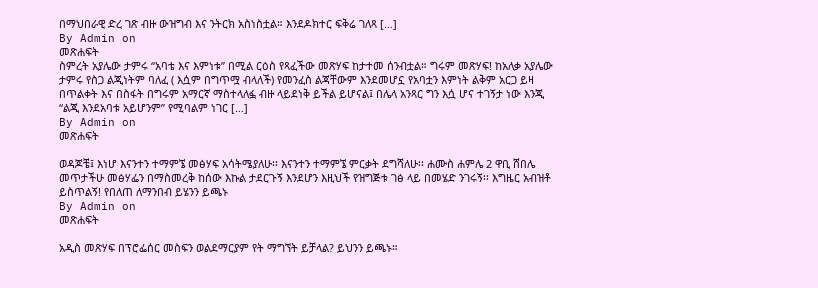በማህበራዊ ድረ ገጽ ብዙ ውዝግብ እና ንትርክ አስነስቷል። እንደዶክተር ፍቅሬ ገለጻ […]
By Admin on
መጽሐፍት
ስምረት አያሌው ታምሩ “አባቴ እና እምነቱ” በሚል ርዕስ የጻፈችው መጽሃፍ ከታተመ ሰንብቷል። ግሩም መጽሃፍ! ከአለቃ አያሌው ታምሩ የስጋ ልጂነትም ባለፈ ( እሷም በግጥሟ ብላለች) የመንፈስ ልጃቸውም እንደመሆኗ የአባቷን እምነት ልቅም አርጋ ይዛ በጥልቀት እና በስፋት በግሩም አማርኛ ማስተላለፏ ብዙ ላይደነቅ ይችል ይሆናል፤ በሌላ አንጻር ግን እሷ ሆና ተገኝታ ነው እንጂ “ልጂ እንደአባቱ አይሆንም” የሚባልም ነገር […]
By Admin on
መጽሐፍት

ወዳጆቼ፤ እነሆ እናንተን ተማምኜ መፅሃፍ አሳትሜያለሁ፡፡ እናንተን ተማምኜ ምርቃት ደግሻለሁ፡፡ ሐሙስ ሐምሌ 2 ዋቢ ሸበሌ መጥታችሁ መፅሃፌን በማስመረቅ ከሰው እኩል ታደርጉኝ እንደሆን እዚህች የዝግጅቱ ገፅ ላይ በመሄድ ንገሩኝ፡፡ እግዜር አብዝቶ ይስጥልኝ! የበለጠ ለማንበብ ይሄንን ይጫኑ
By Admin on
መጽሐፍት

አዲስ መጽሃፍ በፕሮፌሰር መስፍን ወልደማርያም የት ማግኘት ይቻላል? ይህንን ይጫኑ።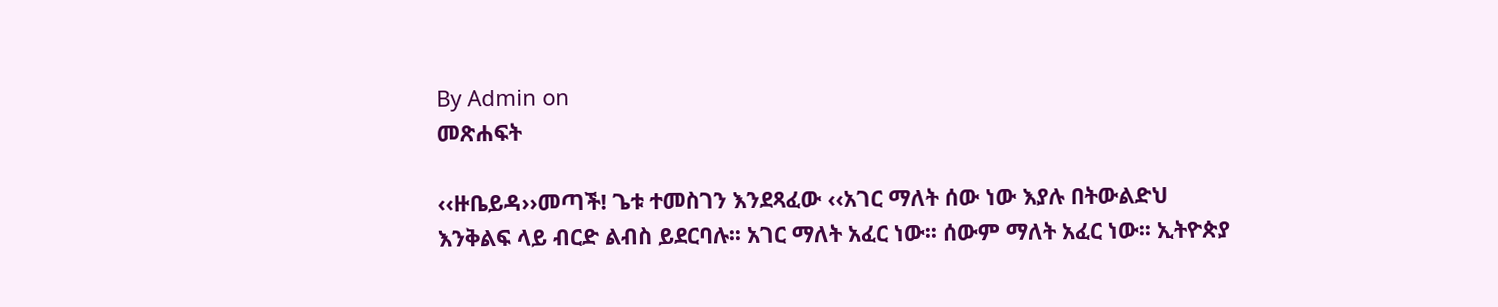By Admin on
መጽሐፍት

‹‹ዙቤይዳ››መጣች! ጌቱ ተመስገን እንደጻፈው ‹‹አገር ማለት ሰው ነው እያሉ በትውልድህ እንቅልፍ ላይ ብርድ ልብስ ይደርባሉ፡፡ አገር ማለት አፈር ነው፡፡ ሰውም ማለት አፈር ነው፡፡ ኢትዮጵያ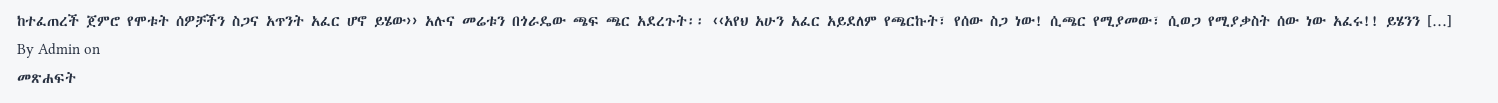ከተፈጠረች ጀምሮ የሞቱት ሰዎቻችን ስጋና አጥንት አፈር ሆኖ ይሄው›› አሉና መሬቱን በጎራዴው ጫፍ ጫር አደረጉት፡፡ ‹‹አየህ አሁን አፈር አይደለም የጫርኩት፣ የሰው ስጋ ነው! ሲጫር የሚያመው፣ ሲወጋ የሚያቃስት ሰው ነው አፈሩ!! ይሄንን […]
By Admin on
መጽሐፍት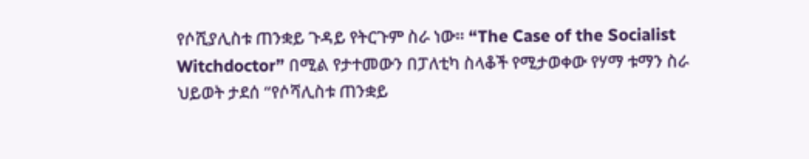የሶሺያሊስቱ ጠንቋይ ጉዳይ የትርጉም ስራ ነው። “The Case of the Socialist Witchdoctor” በሚል የታተመውን በፓለቲካ ስላቆች የሚታወቀው የሃማ ቱማን ስራ ህይወት ታደሰ “የሶሻሊስቱ ጠንቋይ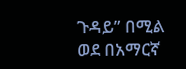ጉዳይ” በሚል ወደ በአማርኛ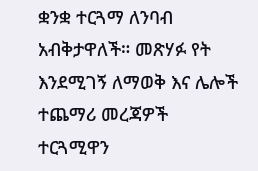ቋንቋ ተርጓማ ለንባብ አብቅታዋለች። መጽሃፉ የት እንደሚገኝ ለማወቅ እና ሌሎች ተጨማሪ መረጃዎች ተርጓሚዋን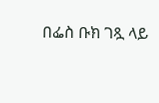በፌስ ቡክ ገጿ ላይ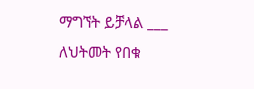ማግኘት ይቻላል ___ ለህትመት የበቁ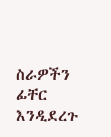ስራዎችን ፊቸር እንዲደረጉ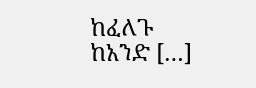ከፈለጉ ከአንድ […]